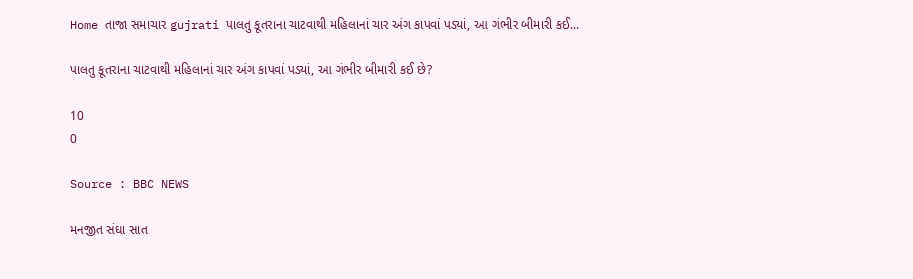Home તાજા સમાચાર gujrati પાલતુ કૂતરાના ચાટવાથી મહિલાનાં ચાર અંગ કાપવાં પડ્યાં, આ ગંભીર બીમારી કઈ...

પાલતુ કૂતરાના ચાટવાથી મહિલાનાં ચાર અંગ કાપવાં પડ્યાં, આ ગંભીર બીમારી કઈ છે?

10
0

Source : BBC NEWS

મનજીત સંઘા સાત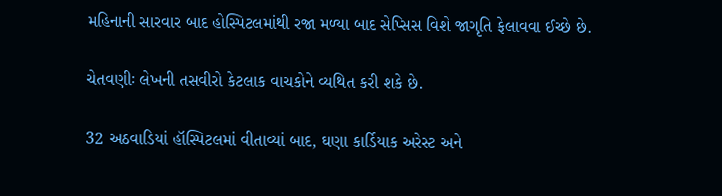મહિનાની સારવાર બાદ હોસ્પિટલમાંથી રજા મળ્યા બાદ સેપ્સિસ વિશે જાગૃતિ ફેલાવવા ઈચ્છે છે.

ચેતવણીઃ લેખની તસવીરો કેટલાક વાચકોને વ્યથિત કરી શકે છે.

32 અઠવાડિયાં હૉસ્પિટલમાં વીતાવ્યાં બાદ, ઘણા કાર્ડિયાક અરેસ્ટ અને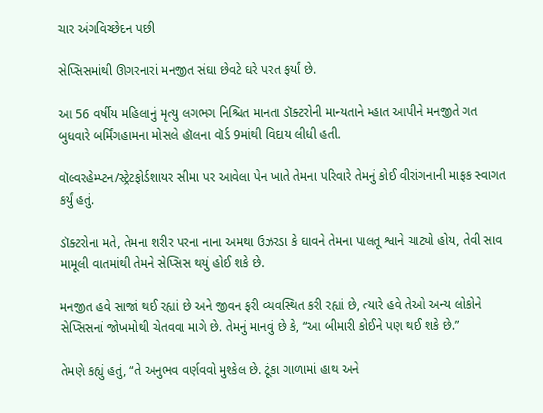ચાર અંગવિચ્છેદન પછી

સેપ્સિસમાંથી ઊગરનારાં મનજીત સંઘા છેવટે ઘરે પરત ફર્યાં છે.

આ 56 વર્ષીય મહિલાનું મૃત્યુ લગભગ નિશ્ચિત માનતા ડૉક્ટરોની માન્યતાને મ્હાત આપીને મનજીતે ગત બુધવારે બર્મિંગહામના મોસલે હૉલના વૉર્ડ 9માંથી વિદાય લીધી હતી.

વૉલ્વરહેમ્પ્ટન/સ્ટ્રેટફોર્ડશાયર સીમા પર આવેલા પેન ખાતે તેમના પરિવારે તેમનું કોઈ વીરાંગનાની માફક સ્વાગત કર્યું હતું.

ડૉક્ટરોના મતે, તેમના શરીર પરના નાના અમથા ઉઝરડા કે ઘાવને તેમના પાલતૂ શ્વાને ચાટ્યો હોય, તેવી સાવ મામૂલી વાતમાંથી તેમને સેપ્સિસ થયું હોઈ શકે છે.

મનજીત હવે સાજાં થઈ રહ્યાં છે અને જીવન ફરી વ્યવસ્થિત કરી રહ્યાં છે, ત્યારે હવે તેઓ અન્ય લોકોને સેપ્સિસનાં જોખમોથી ચેતવવા માગે છે. તેમનું માનવું છે કે, “આ બીમારી કોઈને પણ થઈ શકે છે.”

તેમણે કહ્યું હતું, “તે અનુભવ વર્ણવવો મુશ્કેલ છે. ટૂંકા ગાળામાં હાથ અને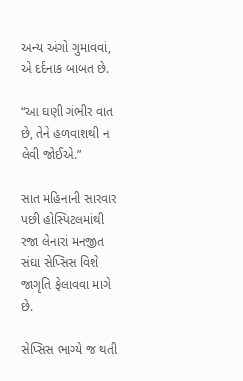અન્ય અંગો ગુમાવવાં, એ દર્દનાક બાબત છે.

“આ ઘણી ગંભીર વાત છે, તેને હળવાશથી ન લેવી જોઈએ.”

સાત મહિનાની સારવાર પછી હોસ્પિટલમાંથી રજા લેનારાં મનજીત સંઘા સેપ્સિસ વિશે જાગૃતિ ફેલાવવા માગે છે.

સેપ્સિસ ભાગ્યે જ થતી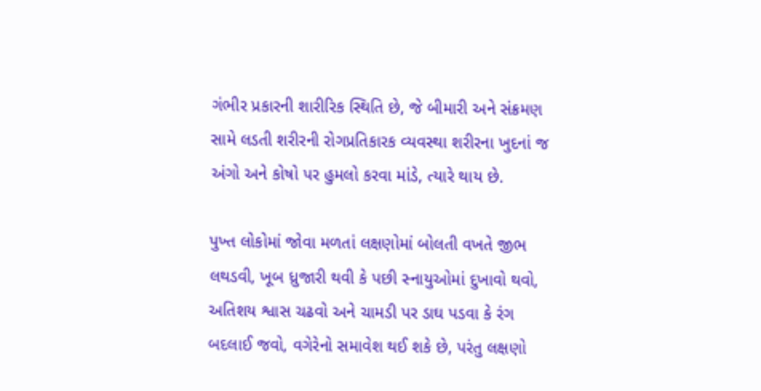ગંભીર પ્રકારની શારીરિક સ્થિતિ છે, જે બીમારી અને સંક્રમણ સામે લડતી શરીરની રોગપ્રતિકારક વ્યવસ્થા શરીરના ખુદનાં જ અંગો અને કોષો પર હુમલો કરવા માંડે, ત્યારે થાય છે.

પુખ્ત લોકોમાં જોવા મળતાં લક્ષણોમાં બોલતી વખતે જીભ લથડવી, ખૂબ ધ્રુજારી થવી કે પછી સ્નાયુઓમાં દુખાવો થવો, અતિશય શ્વાસ ચઢવો અને ચામડી પર ડાઘ પડવા કે રંગ બદલાઈ જવો, વગેરેનો સમાવેશ થઈ શકે છે, પરંતુ લક્ષણો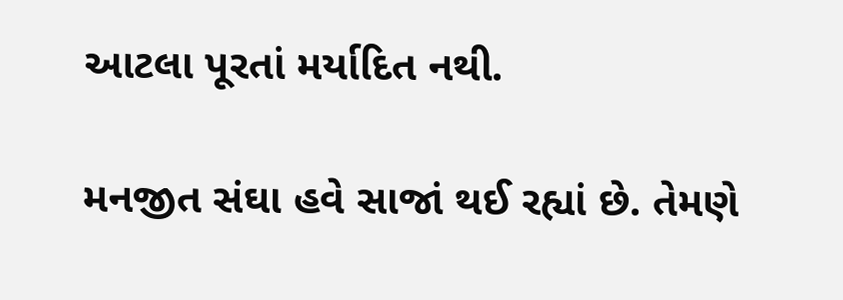આટલા પૂરતાં મર્યાદિત નથી.

મનજીત સંઘા હવે સાજાં થઈ રહ્યાં છે. તેમણે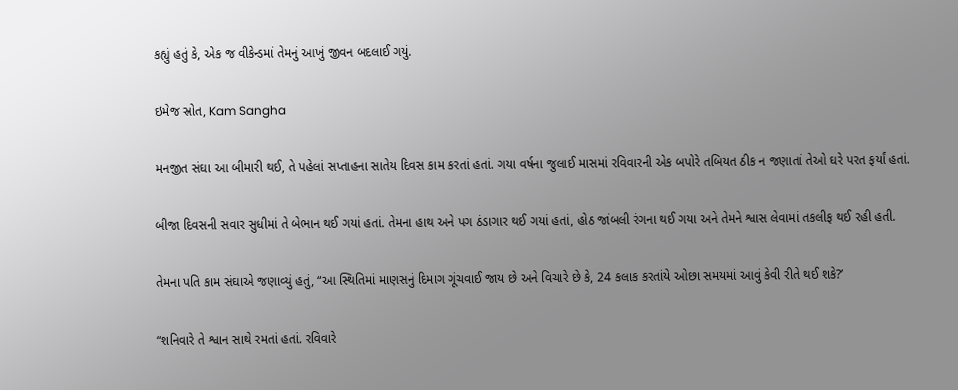કહ્યું હતું કે, એક જ વીકેન્ડમાં તેમનું આખું જીવન બદલાઈ ગયું.

ઇમેજ સ્રોત, Kam Sangha

મનજીત સંઘા આ બીમારી થઈ, તે પહેલાં સપ્તાહના સાતેય દિવસ કામ કરતાં હતાં. ગયા વર્ષના જુલાઈ માસમાં રવિવારની એક બપોરે તબિયત ઠીક ન જણાતાં તેઓ ઘરે પરત ફર્યાં હતાં.

બીજા દિવસની સવાર સુધીમાં તે બેભાન થઈ ગયાં હતાં. તેમના હાથ અને પગ ઠંડાગાર થઈ ગયાં હતાં, હોઠ જાંબલી રંગના થઈ ગયા અને તેમને શ્વાસ લેવામાં તકલીફ થઈ રહી હતી.

તેમના પતિ કામ સંઘાએ જણાવ્યું હતું, “આ સ્થિતિમાં માણસનું દિમાગ ગૂંચવાઈ જાય છે અને વિચારે છે કે, 24 કલાક કરતાંયે ઓછા સમયમાં આવું કેવી રીતે થઈ શકે?’

“શનિવારે તે શ્વાન સાથે રમતાં હતાં. રવિવારે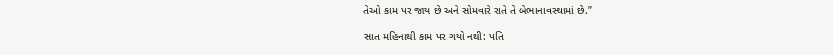તેઓ કામ પર જાય છે અને સોમવારે રાતે તે બેભાનાવસ્થામાં છે.”

સાત મહિનાથી કામ પર ગયો નથી: પતિ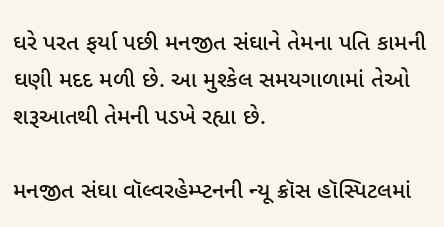ઘરે પરત ફર્યા પછી મનજીત સંઘાને તેમના પતિ કામની ઘણી મદદ મળી છે. આ મુશ્કેલ સમયગાળામાં તેઓ શરૂઆતથી તેમની પડખે રહ્યા છે.

મનજીત સંઘા વૉલ્વરહેમ્પ્ટનની ન્યૂ ક્રૉસ હૉસ્પિટલમાં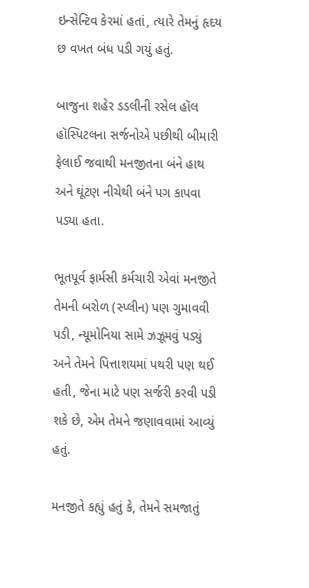ઇન્સેન્ટિવ કેરમાં હતાં, ત્યારે તેમનું હૃદય છ વખત બંધ પડી ગયું હતું.

બાજુના શહેર ડડલીની રસેલ હૉલ હૉસ્પિટલના સર્જનોએ પછીથી બીમારી ફેલાઈ જવાથી મનજીતના બંને હાથ અને ઘૂંટણ નીચેથી બંને પગ કાપવા પડ્યા હતા.

ભૂતપૂર્વ ફાર્મસી કર્મચારી એવાં મનજીતે તેમની બરોળ (સ્પ્લીન) પણ ગુમાવવી પડી, ન્યૂમોનિયા સામે ઝઝૂમવું પડ્યું અને તેમને પિત્તાશયમાં પથરી પણ થઈ હતી, જેના માટે પણ સર્જરી કરવી પડી શકે છે, એમ તેમને જણાવવામાં આવ્યું હતું.

મનજીતે કહ્યું હતું કે, તેમને સમજાતું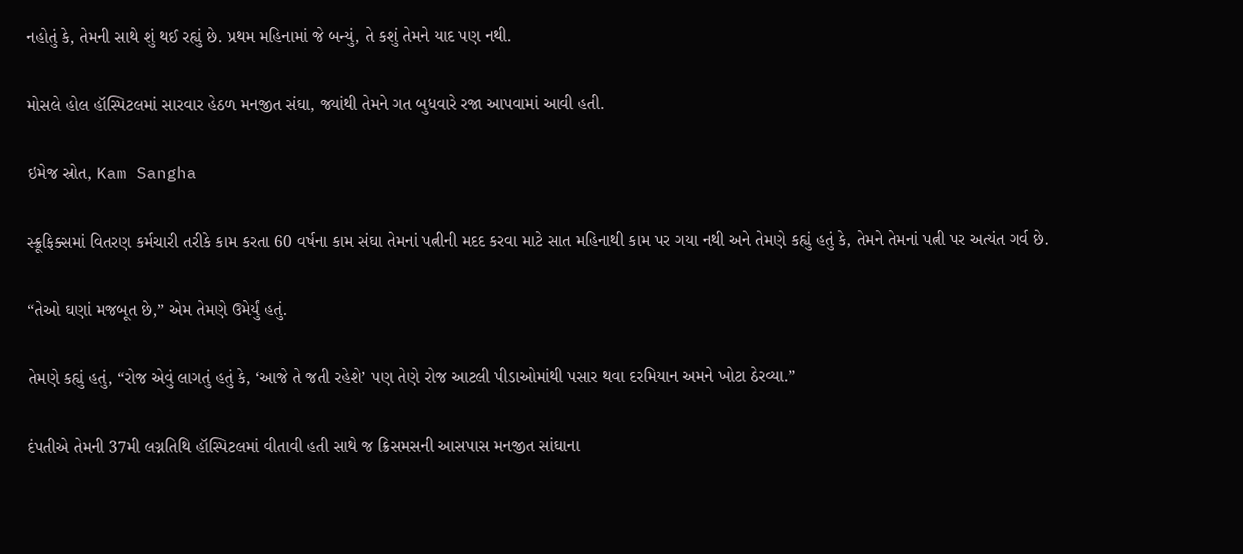નહોતું કે, તેમની સાથે શું થઈ રહ્યું છે. પ્રથમ મહિનામાં જે બન્યું, તે કશું તેમને યાદ પણ નથી.

મોસલે હોલ હૉસ્પિટલમાં સારવાર હેઠળ મનજીત સંઘા, જ્યાંથી તેમને ગત બુધવારે રજા આપવામાં આવી હતી.

ઇમેજ સ્રોત, Kam Sangha

સ્ક્રૂફિક્સમાં વિતરણ કર્મચારી તરીકે કામ કરતા 60 વર્ષના કામ સંઘા તેમનાં પત્નીની મદદ કરવા માટે સાત મહિનાથી કામ પર ગયા નથી અને તેમણે કહ્યું હતું કે, તેમને તેમનાં પત્ની પર અત્યંત ગર્વ છે.

“તેઓ ઘણાં મજબૂત છે,” એમ તેમણે ઉમેર્યું હતું.

તેમણે કહ્યું હતું, “રોજ એવું લાગતું હતું કે, ‘આજે તે જતી રહેશે’ પણ તેણે રોજ આટલી પીડાઓમાંથી પસાર થવા દરમિયાન અમને ખોટા ઠેરવ્યા.”

દંપતીએ તેમની 37મી લગ્નતિથિ હૉસ્પિટલમાં વીતાવી હતી સાથે જ ક્રિસમસની આસપાસ મનજીત સાંઘાના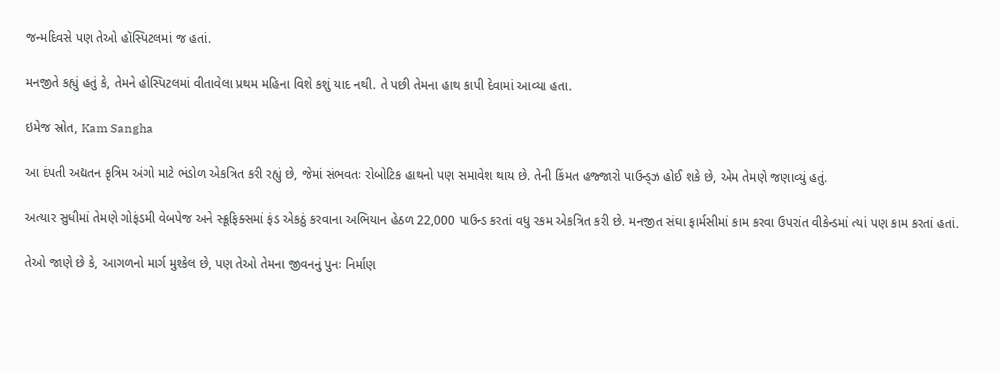જન્મદિવસે પણ તેઓ હૉસ્પિટલમાં જ હતાં.

મનજીતે કહ્યું હતું કે, તેમને હોસ્પિટલમાં વીતાવેલા પ્રથમ મહિના વિશે કશું યાદ નથી. તે પછી તેમના હાથ કાપી દેવામાં આવ્યા હતા.

ઇમેજ સ્રોત, Kam Sangha

આ દંપતી અદ્યતન કૃત્રિમ અંગો માટે ભંડોળ એકત્રિત કરી રહ્યું છે, જેમાં સંભવતઃ રોબોટિક હાથનો પણ સમાવેશ થાય છે. તેની કિંમત હજ્જારો પાઉન્ડ્ઝ હોઈ શકે છે, એમ તેમણે જણાવ્યું હતું.

અત્યાર સુધીમાં તેમણે ગોફંડમી વેબપેજ અને સ્ક્રૂફિક્સમાં ફંડ એકઠું કરવાના અભિયાન હેઠળ 22,000 પાઉન્ડ કરતાં વધુ રકમ એકત્રિત કરી છે. મનજીત સંઘા ફાર્મસીમાં કામ કરવા ઉપરાંત વીકેન્ડમાં ત્યાં પણ કામ કરતાં હતાં.

તેઓ જાણે છે કે, આગળનો માર્ગ મુશ્કેલ છે, પણ તેઓ તેમના જીવનનું પુનઃ નિર્માણ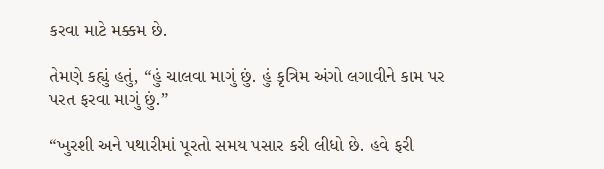કરવા માટે મક્કમ છે.

તેમણે કહ્યું હતું, “હું ચાલવા માગું છું. હું કૃત્રિમ અંગો લગાવીને કામ પર પરત ફરવા માગું છું.”

“ખુરશી અને પથારીમાં પૂરતો સમય પસાર કરી લીધો છે. હવે ફરી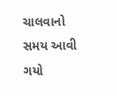ચાલવાનો સમય આવી ગયો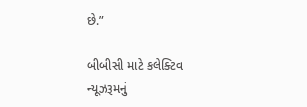છે.”

બીબીસી માટે કલેક્ટિવ ન્યૂઝરૂમનું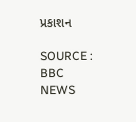પ્રકાશન

SOURCE : BBC NEWS